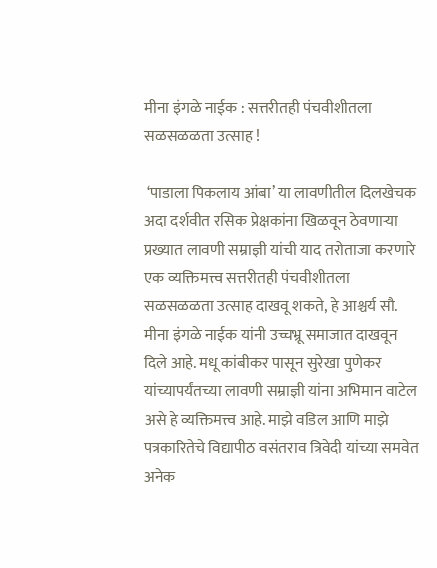मीना इंगळे नाईक : सत्तरीतही पंचवीशीतला सळसळळता उत्साह !

 ‘पाडाला पिकलाय आंबा’ या लावणीतील दिलखेचक अदा दर्शवीत रसिक प्रेक्षकांना खिळवून ठेवणाऱ्या प्रख्यात लावणी सम्राज्ञी यांची याद तरोताजा करणारे एक व्यक्तिमत्त्व सत्तरीतही पंचवीशीतला सळसळळता उत्साह दाखवू शकते, हे आश्चर्य सौ. मीना इंगळे नाईक यांनी उच्चभ्रू समाजात दाखवून दिले आहे. मधू कांबीकर पासून सुरेखा पुणेकर यांच्यापर्यंतच्या लावणी सम्राज्ञी यांना अभिमान वाटेल असे हे व्यक्तिमत्त्व आहे. माझे वडिल आणि माझे पत्रकारितेचे विद्यापीठ वसंतराव त्रिवेदी यांच्या समवेत अनेक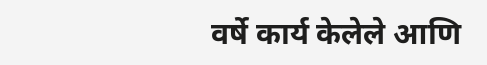वर्षे कार्य केलेले आणि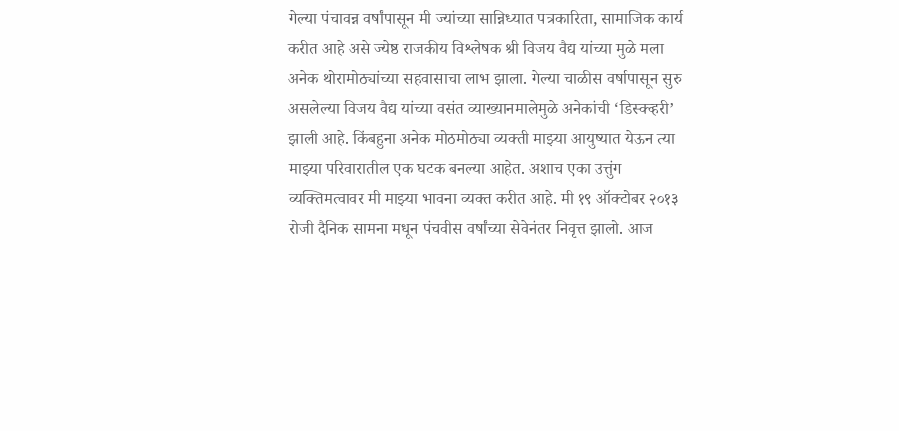गेल्या पंचावन्न वर्षांपासून मी ज्यांच्या सान्निध्यात पत्रकारिता, सामाजिक कार्य करीत आहे असे ज्येष्ठ राजकीय विश्लेषक श्री विजय वैद्य यांच्या मुळे मला अनेक थोरामोठ्यांच्या सहवासाचा लाभ झाला. गेल्या चाळीस वर्षापासून सुरु असलेल्या विजय वैद्य यांच्या वसंत व्याख्यानमालेमुळे अनेकांची ‘डिस्क्व्हरी’ झाली आहे. किंबहुना अनेक मोठमोठ्या व्यक्ती माझ्या आयुष्यात येऊन त्या माझ्या परिवारातील एक घटक बनल्या आहेत. अशाच एका उत्तुंग व्यक्तिमत्वावर मी माझ्या भावना व्यक्त करीत आहे. मी १९ ऑक्टोबर २०१३ रोजी दैनिक सामना मधून पंचवीस वर्षांच्या सेवेनंतर निवृत्त झालो. आज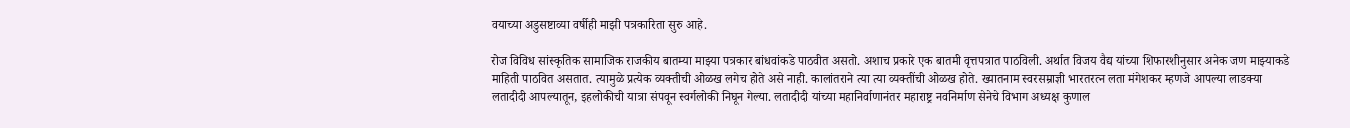वयाच्या अडुसष्टाव्या वर्षीही माझी पत्रकारिता सुरु आहे.

रोज विविध सांस्कृतिक सामाजिक राजकीय बातम्या माझ्या पत्रकार बांधवांकडे पाठवीत असतो. अशाच प्रकारे एक बातमी वृत्तपत्रात पाठविली. अर्थात विजय वैद्य यांच्या शिफारशीनुसार अनेक जण माझ्याकडे माहिती पाठवित असतात. त्यामुळे प्रत्येक व्यक्तीची ओळख लगेच होते असे नाही. कालांतराने त्या त्या व्यक्तींची ओळख होते. ख्यातनाम स्वरसम्राज्ञी भारतरत्न लता मंगेशकर म्हणजे आपल्या लाडक्या लतादीदी आपल्यातून, इहलोकीची यात्रा संपवून स्वर्गलोकी निघून गेल्या. लतादीदी यांच्या महानिर्वाणानंतर महाराष्ट्र नवनिर्माण सेनेचे विभाग अध्यक्ष कुणाल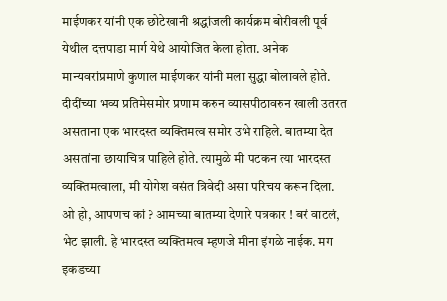माईणकर यांनी एक छोटेखानी श्रद्धांजली कार्यक्रम बोरीवली पूर्व येथील दत्तपाडा मार्ग येथे आयोजित केला होता. अनेक मान्यवरांप्रमाणे कुणाल माईणकर यांनी मला सुद्धा बोलावले होते. दीदींच्या भव्य प्रतिमेसमोर प्रणाम करुन व्यासपीठावरुन खाली उतरत असताना एक भारदस्त व्यक्तिमत्व समोर उभे राहिले. बातम्या देत असतांना छायाचित्र पाहिले होते. त्यामुळे मी पटकन त्या भारदस्त व्यक्तिमत्वाला, मी योगेश वसंत त्रिवेदी असा परिचय करून दिला. ओ हो, आपणच कां ? आमच्या बातम्या देणारे पत्रकार ! बरं वाटलं, भेट झाली. हे भारदस्त व्यक्तिमत्व म्हणजे मीना इंगळे नाईक. मग इकडच्या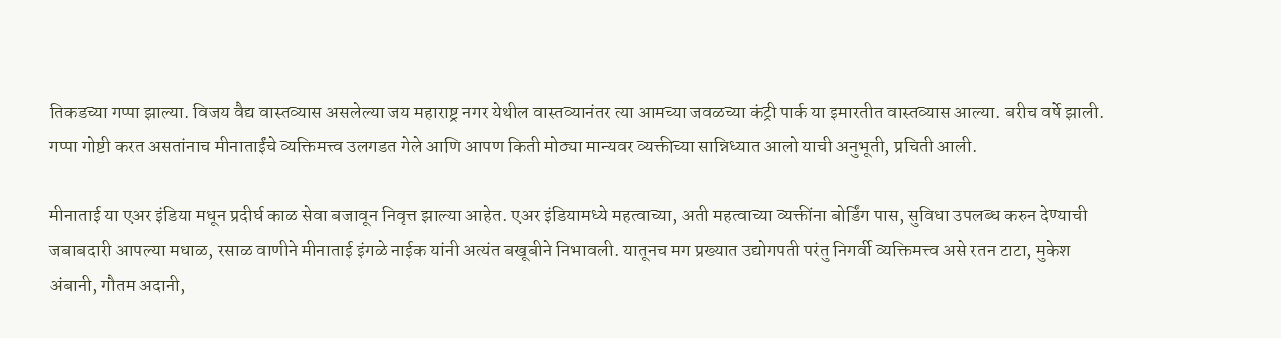तिकडच्या गप्पा झाल्या. विजय वैद्य वास्तव्यास असलेल्या जय महाराष्ट्र नगर येथील वास्तव्यानंतर त्या आमच्या जवळच्या कंट्री पार्क या इमारतीत वास्तव्यास आल्या. बरीच वर्षे झाली. गप्पा गोष्टी करत असतांनाच मीनाताईंचे व्यक्तिमत्त्व उलगडत गेले आणि आपण किती मोठ्या मान्यवर व्यक्तीच्या सान्निध्यात आलो याची अनुभूती, प्रचिती आली.

मीनाताई या एअर इंडिया मधून प्रदीर्घ काळ सेवा बजावून निवृत्त झाल्या आहेत. एअर इंडियामध्ये महत्वाच्या, अती महत्वाच्या व्यक्तींना बोर्डिंग पास, सुविधा उपलब्ध करुन देण्याची जबाबदारी आपल्या मधाळ, रसाळ वाणीने मीनाताई इंगळे नाईक यांनी अत्यंत बखूबीने निभावली. यातूनच मग प्रख्यात उद्योगपती परंतु निगर्वी व्यक्तिमत्त्व असे रतन टाटा, मुकेश अंबानी, गौतम अदानी,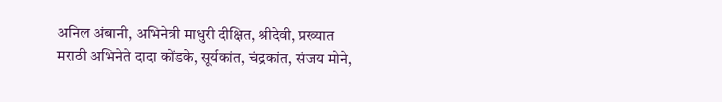अनिल अंबानी, अभिनेत्री माधुरी दीक्षित, श्रीदेवी, प्रख्यात मराठी अभिनेते दादा कोंडके, सूर्यकांत, चंद्रकांत, संजय मोने,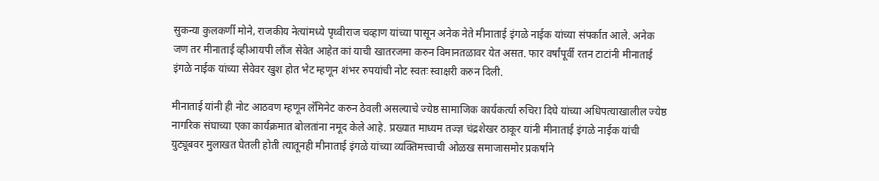सुकन्या कुलकर्णी मोने, राजकीय नेत्यांमध्ये पृथ्वीराज चव्हाण यांच्या पासून अनेक नेते मीनाताई इंगळे नाईक यांच्या संपर्कात आले. अनेक जण तर मीनाताई व्हीआयपी लॉंज सेवेत आहेत कां याची खातरजमा करुन विमानतळावर येत असत. फार वर्षांपूर्वी रतन टाटांनी मीनाताई इंगळे नाईक यांच्या सेवेवर खुश होत भेट म्हणून शंभर रुपयांची नोट स्वतः स्वाक्षरी करुन दिली.

मीनाताई यांनी ही नोट आठवण म्हणून लॅमिनेट करुन ठेवली असल्याचे ज्येष्ठ सामाजिक कार्यकर्त्या रुचिरा दिघे यांच्या अधिपत्याखालील ज्येष्ठ नागरिक संघाच्या एका कार्यक्रमात बोलतांना नमूद केले आहे. प्रख्यात माध्यम तज्ज्ञ चंद्रशेखर ठाकूर यांनी मीनाताई इंगळे नाईक यांची युट्यूबवर मुलाखत घेतली होती त्यातूनही मीनाताई इंगळे यांच्या व्यक्तिमत्त्वाची ओळख समाजासमोर प्रकर्षाने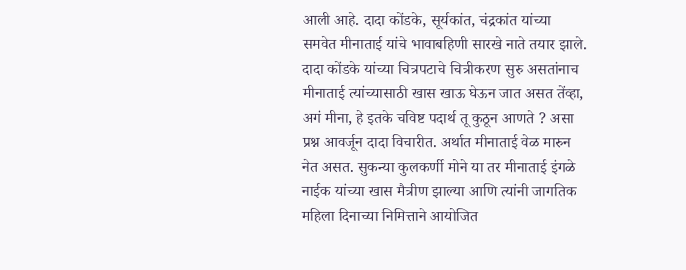आली आहे. दादा कोंडके, सूर्यकांत, चंद्रकांत यांच्या समवेत मीनाताई यांचे भावाबहिणी सारखे नाते तयार झाले. दादा कोंडके यांच्या चित्रपटाचे चित्रीकरण सुरु असतांनाच मीनाताई त्यांच्यासाठी खास खाऊ घेऊन जात असत तेंव्हा, अगं मीना, हे इतके चविष्ट पदार्थ तू कुठून आणते ? असा प्रश्न आवर्जून दादा विचारीत. अर्थात मीनाताई वेळ मारुन नेत असत. सुकन्या कुलकर्णी मोने या तर मीनाताई इंगळे नाईक यांच्या खास मैत्रीण झाल्या आणि त्यांनी जागतिक महिला दिनाच्या निमित्ताने आयोजित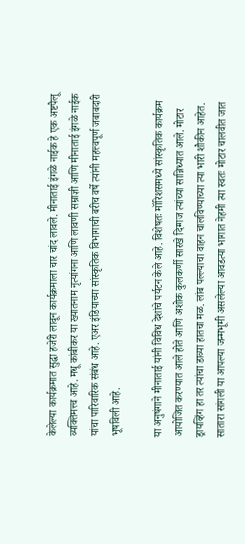केलेल्या कार्यक्रमात सुद्धा हजेरी लावून कार्यक्रमाला चार चांद लावले. मीनाताई इंगळे नाईक हे एक अष्टपैलू व्यक्तिमत्त्व आहे. मधू कांबीकर या ख्यातनाम नृत्यांगना आणि लावणी सम्राज्ञी आणि मीनाताई इंगळे नाईक यांचा पारिवारिक संबंध आहे. एअर इंडियाच्या सांस्कृतिक विभागाची बरीच वर्षे त्यांनी महत्त्वपूर्ण जबाबदारी भूषविली आहे.

या अनुषंगाने मीनाताई यांनी विविध देशांचे पर्यटन केले आहे. विशेषतः मॉरिशसमध्ये सांस्कृतिक कार्यक्रम आयोजित करण्यात आले होते आणि अशोक कुलकर्णी सारखे दिग्गज त्यांच्या सान्निध्यात आले. मोटार ड्रायव्हिंग हा तर त्यांचा डाव्या हातचा मळ. लांब पल्ल्याचा वाहन चालविण्याच्या त्या भारी शौकीन आहेत. सातारा सांगली या आपल्या जन्मभूमी असलेल्या आवडत्या भागात नेहमी त्या स्वतः मोटार चालवीत जात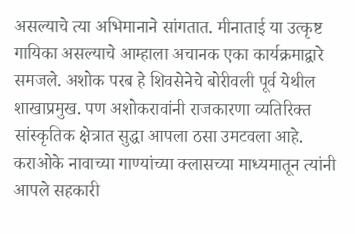असल्याचे त्या अभिमानाने सांगतात. मीनाताई या उत्कृष्ट गायिका असल्याचे आम्हाला अचानक एका कार्यक्रमाद्वारे समजले. अशोक परब हे शिवसेनेचे बोरीवली पूर्व येथील शाखाप्रमुख. पण अशोकरावांनी राजकारणा व्यतिरिक्त सांस्कृतिक क्षेत्रात सुद्धा आपला ठसा उमटवला आहे. कराओके नावाच्या गाण्यांच्या क्लासच्या माध्यमातून त्यांनी आपले सहकारी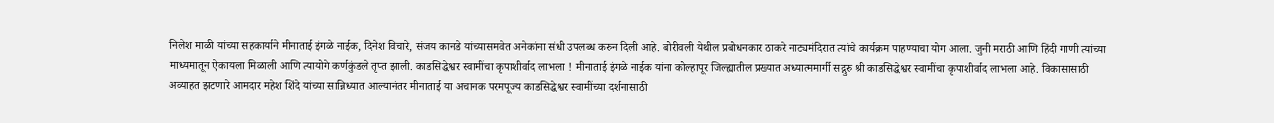निलेश माळी यांच्या सहकार्याने मीनाताई इंगळे नाईक, दिनेश विचारे, संजय कानडे यांच्यासमवेत अनेकांना संधी उपलब्ध करुन दिली आहे. बोरीवली येथील प्रबोधनकार ठाकरे नाट्यमंदिरात त्यांचे कार्यक्रम पाहण्याचा योग आला. जुनी मराठी आणि हिंदी गाणी त्यांच्या माध्यमातून ऐकायला मिळाली आणि त्यायोगे कर्णकुंडले तृप्त झाली. काडसिद्धेश्वर स्वामींचा कृपाशीर्वाद लाभला ! मीनाताई इंगळे नाईक यांना कोल्हापूर जिल्ह्यातील प्रख्यात अध्यात्ममार्गी सद्गुरु श्री काडसिद्धेश्वर स्वामींचा कृपाशीर्वाद लाभला आहे. विकासासाठी अव्याहत झटणारे आमदार महेश शिंदे यांच्या सान्निध्यात आल्यानंतर मीनाताई या अचानक परमपूज्य काडसिद्धेश्वर स्वामींच्या दर्शनासाठी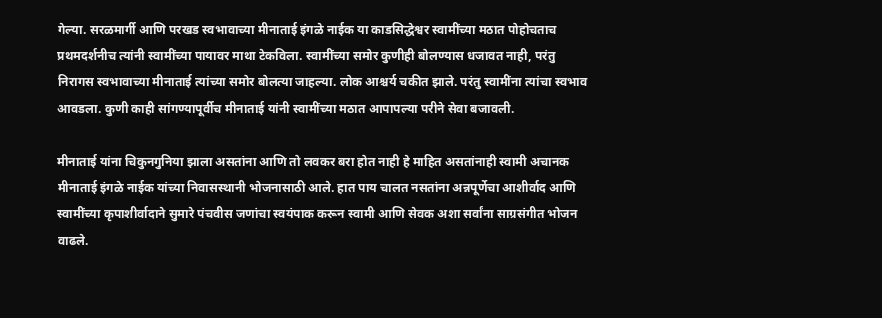गेल्या. सरळमार्गी आणि परखड स्वभावाच्या मीनाताई इंगळे नाईक या काडसिद्धेश्वर स्वामींच्या मठात पोहोचताच प्रथमदर्शनीच त्यांनी स्वामींच्या पायावर माथा टेकविला. स्वामींच्या समोर कुणीही बोलण्यास धजावत नाही, परंतु निरागस स्वभावाच्या मीनाताई त्यांच्या समोर बोलत्या जाहल्या. लोक आश्चर्य चकीत झाले. परंतु स्वामींना त्यांचा स्वभाव आवडला. कुणी काही सांगण्यापूर्वीच मीनाताई यांनी स्वामींच्या मठात आपापल्या परीने सेवा बजावली.

मीनाताई यांना चिकुनगुनिया झाला असतांना आणि तो लवकर बरा होत नाही हे माहित असतांनाही स्वामी अचानक मीनाताई इंगळे नाईक यांच्या निवासस्थानी भोजनासाठी आले. हात पाय चालत नसतांना अन्नपूर्णेचा आशीर्वाद आणि स्वामींच्या कृपाशीर्वादाने सुमारे पंचवीस जणांचा स्वयंपाक करून स्वामी आणि सेवक अशा सर्वांना साग्रसंगीत भोजन वाढले.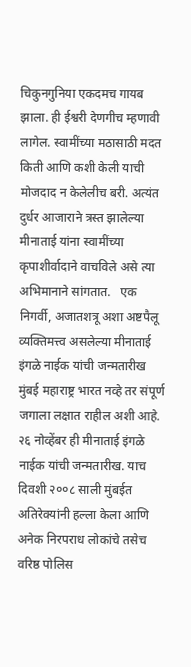चिकुनगुनिया एकदमच गायब झाला. ही ईश्वरी देणगीच म्हणावी लागेल. स्वामींच्या मठासाठी मदत किती आणि कशी केली याची मोजदाद न केलेलीच बरी. अत्यंत दुर्धर आजाराने त्रस्त झालेल्या मीनाताई यांना स्वामींच्या कृपाशीर्वादाने वाचविले असे त्या अभिमानाने सांगतात.   एक निगर्वी, अजातशत्रू अशा अष्टपैलू व्यक्तिमत्त्व असलेल्या मीनाताई इंगळे नाईक यांची जन्मतारीख मुंबई महाराष्ट्र भारत नव्हे तर संपूर्ण जगाला लक्षात राहील अशी आहे. २६ नोव्हेंबर ही मीनाताई इंगळे नाईक यांची जन्मतारीख. याच दिवशी २००८ साली मुंबईत अतिरेक्यांनी हल्ला केला आणि अनेक निरपराध लोकांचे तसेच वरिष्ठ पोलिस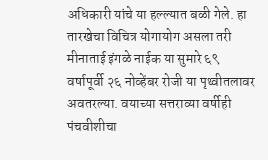अधिकारी यांचे या हल्ल्यात बळी गेले. हा तारखेचा विचित्र योगायोग असला तरी मीनाताई इंगळे नाईक या सुमारे ६९ वर्षापूर्वी २६ नोव्हेंबर रोजी या पृथ्वीतलावर अवतरल्या. वयाच्या सत्तराव्या वर्षीही पंचवीशीचा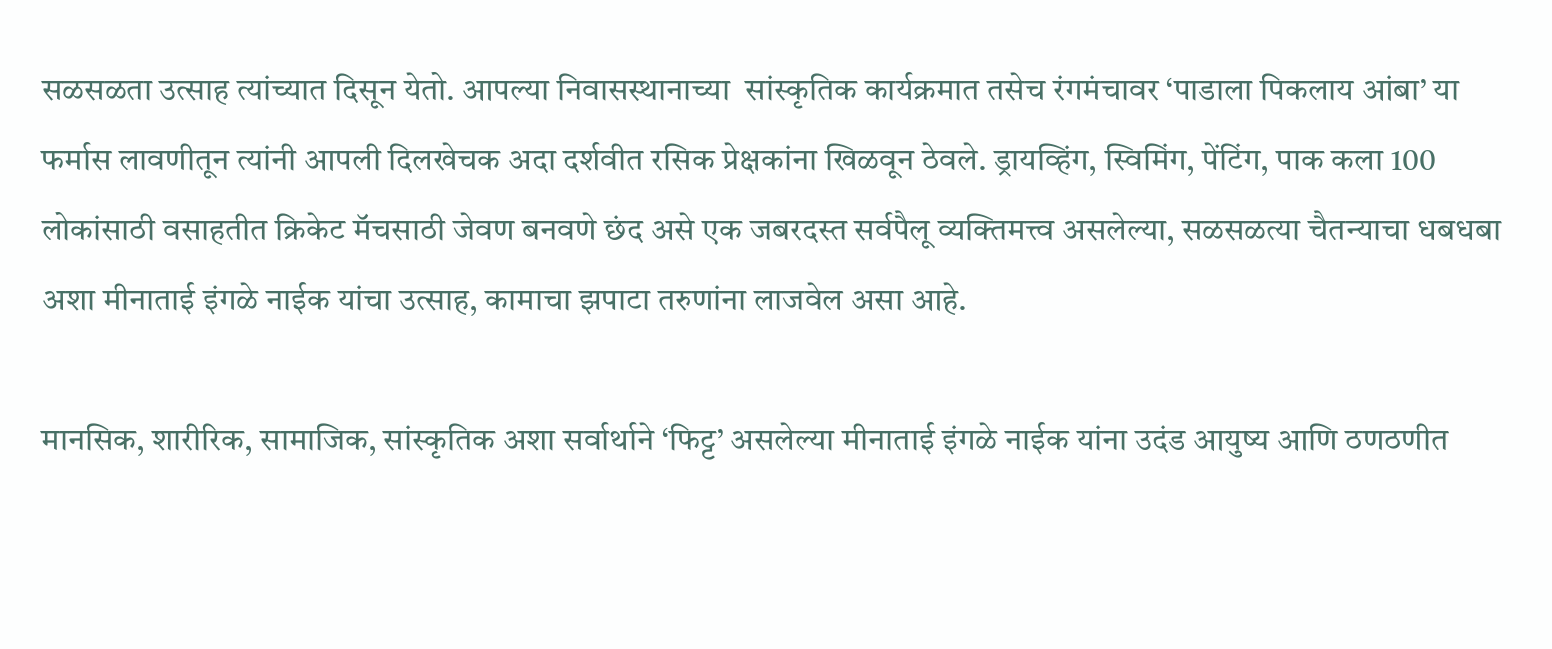सळसळता उत्साह त्यांच्यात दिसून येतो. आपल्या निवासस्थानाच्या  सांस्कृतिक कार्यक्रमात तसेच रंगमंचावर ‘पाडाला पिकलाय आंबा’ या फर्मास लावणीतून त्यांनी आपली दिलखेचक अदा दर्शवीत रसिक प्रेक्षकांना खिळवून ठेवले. ड्रायव्हिंग, स्विमिंग, पेंटिंग, पाक कला 100 लोकांसाठी वसाहतीत क्रिकेट मॅचसाठी जेवण बनवणे छंद असे एक जबरदस्त सर्वपैलू व्यक्तिमत्त्व असलेल्या, सळसळत्या चैतन्याचा धबधबा अशा मीनाताई इंगळे नाईक यांचा उत्साह, कामाचा झपाटा तरुणांना लाजवेल असा आहे.

मानसिक, शारीरिक, सामाजिक, सांस्कृतिक अशा सर्वार्थाने ‘फिट्ट’ असलेल्या मीनाताई इंगळे नाईक यांना उदंड आयुष्य आणि ठणठणीत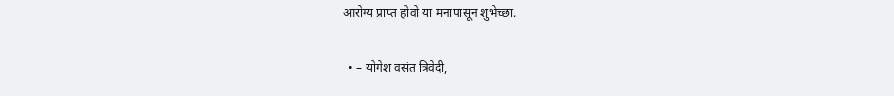आरोग्य प्राप्त होवो या मनापासून शुभेच्छा.

  • – योगेश वसंत त्रिवेदी,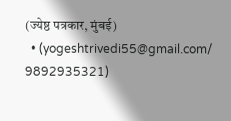(ज्येष्ठ पत्रकार, मुंबई)
  • (yogeshtrivedi55@gmail.com/ 9892935321)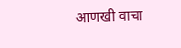आणखी वाचा